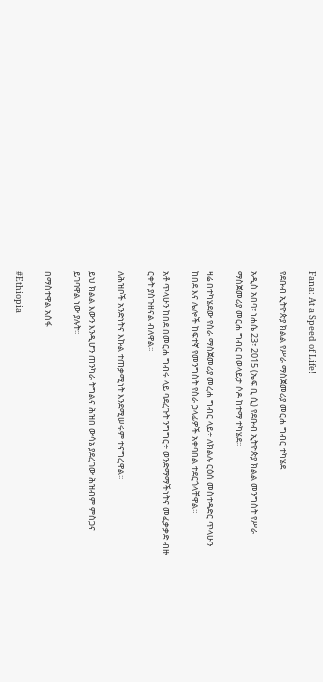Fana: At a Speed of Life!

የደቡብ ኢትዮጵያ ክልል የሥራ ማስጀመሪያ መርሐ ግብር ተካሄደ

አዲስ አበባ፣ ነሐሴ 23፣ 2015 (ኤፍ ቢ ሲ) የደቡብ ኢትዮጵያ ክልል መንግስት የሥራ ማስጀመሪያ መርሐ ግብር በወላይታ ሶዶ ከተማ ተካሄደ፡፡

ዛሬ በተካሄደው የስራ ማስጀመሪያ መረሐ ግብር ላይ÷ ለክልሉ ርዕሰ መስተዳድር ጥላሁን ከበደ እና ሌሎች ከፍተኛ የመንግስት የስራ ኃላፊዎች አቀባበል ተደርጎላቸዋል።

አቶ ጥላሁን ከበደ በመርሐ ግብሩ ላይ ባደረጉት ንግግር÷ ወንድማማችነትና መፈቃቃድ ብዙ ርቀት ያስጉዘናል ብለዋል፡፡

ለሕዝቦች አንድነትና እኩል ተጠቃሚነት እንደሚሠሩም ተናግረዋል፡፡

ይህ ክልል እውን እንዲሆን ጠንካራ ትግልና ሕዝበ ውሳኔ ያደረገው ሕዝብም ምስጋና ይገባዋል ነው ያሉት፡፡

በማስተዋል አሰፋ

#Ethiopia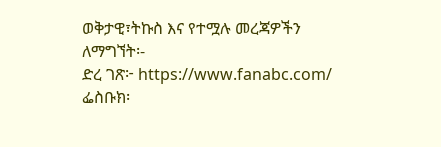ወቅታዊ፣ትኩስ እና የተሟሉ መረጃዎችን ለማግኘት፡-
ድረ ገጽ፦ https://www.fanabc.com/
ፌስቡክ፡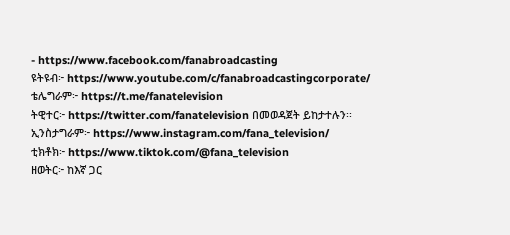- https://www.facebook.com/fanabroadcasting
ዩትዩብ፦ https://www.youtube.com/c/fanabroadcastingcorporate/
ቴሌግራም፦ https://t.me/fanatelevision
ትዊተር፦ https://twitter.com/fanatelevision በመወዳጀት ይከታተሉን፡፡
ኢንስታግራም፦ https://www.instagram.com/fana_television/
ቲክቶክ፦ https://www.tiktok.com/@fana_television
ዘወትር፦ ከእኛ ጋር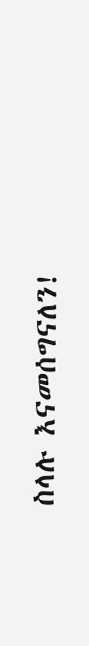ስላሉ እናመሰግናለን!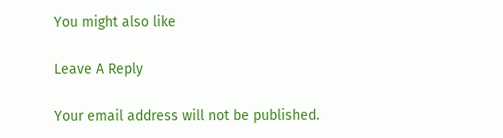You might also like

Leave A Reply

Your email address will not be published.